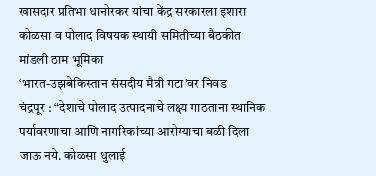खासदार प्रतिभा धानोरकर यांचा केंद्र सरकारला इशारा
कोळसा व पोलाद विषयक स्थायी समितीच्या बैठकीत मांडली ठाम भूमिका
‘भारत-उझबेकिस्तान संसदीय मैत्री गटा’वर निवड
चंद्रपूर : “देशाचे पोलाद उत्पादनाचे लक्ष्य गाठताना स्थानिक पर्यावरणाचा आणि नागरिकांच्या आरोग्याचा बळी दिला जाऊ नये. कोळसा धुलाई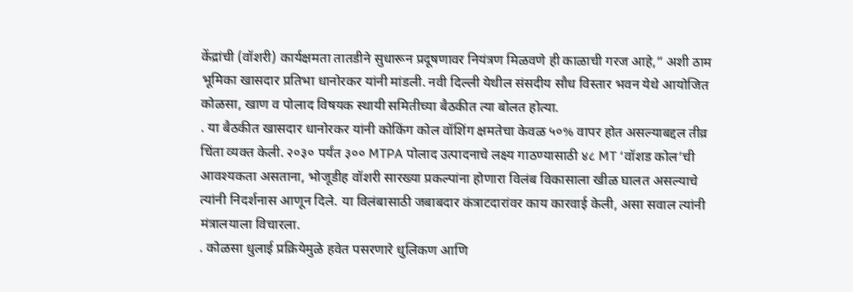केंद्रांची (वॉशरी) कार्यक्षमता तातडीने सुधारून प्रदूषणावर नियंत्रण मिळवणे ही काळाची गरज आहे,” अशी ठाम भूमिका खासदार प्रतिभा धानोरकर यांनी मांडली. नवी दिल्ली येथील संसदीय सौध विस्तार भवन येथे आयोजित कोळसा, खाण व पोलाद विषयक स्थायी समितीच्या बैठकीत त्या बोलत होत्या.
. या बैठकीत खासदार धानोरकर यांनी कोकिंग कोल वॉशिंग क्षमतेचा केवळ ५०% वापर होत असल्याबद्दल तीव्र चिंता व्यक्त केली. २०३० पर्यंत ३०० MTPA पोलाद उत्पादनाचे लक्ष्य गाठण्यासाठी ४८ MT ‘वॉशड कोल’ची आवश्यकता असताना, भोजूडीह वॉशरी सारख्या प्रकल्पांना होणारा विलंब विकासाला खीळ घालत असल्याचे त्यांनी निदर्शनास आणून दिले. या विलंबासाठी जबाबदार कंत्राटदारांवर काय कारवाई केली, असा सवाल त्यांनी मंत्रालयाला विचारला.
. कोळसा धुलाई प्रक्रियेमुळे हवेत पसरणारे धुलिकण आणि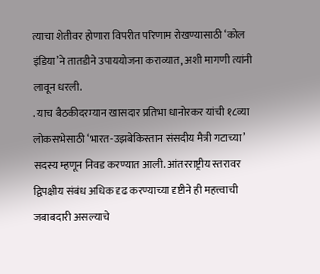त्याचा शेतीवर होणारा विपरीत परिणाम रोखण्यासाठी ‘कोल इंडिया’ने तातडीने उपाययोजना कराव्यात, अशी मागणी त्यांनी लावून धरली.
. याच बैठकीदरम्यान खासदार प्रतिभा धानोरकर यांची १८व्या लोकसभेसाठी ‘भारत-उझबेकिस्तान संसदीय मैत्री गटाच्या’ सदस्य म्हणून निवड करण्यात आली. आंतरराष्ट्रीय स्तरावर द्विपक्षीय संबंध अधिक दृढ करण्याच्या दृष्टीने ही महत्त्वाची जबाबदारी असल्याचे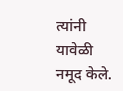त्यांनी यावेळी नमूद केले.